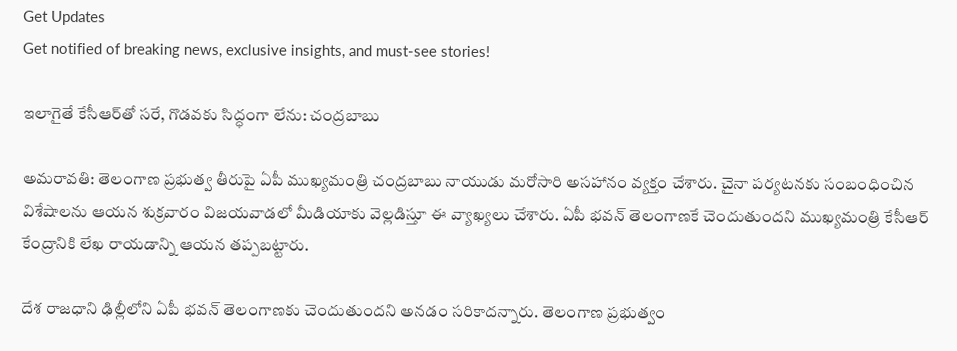Get Updates
Get notified of breaking news, exclusive insights, and must-see stories!

ఇలాగైతే కేసీఆర్‌తో సరే, గొడవకు సిద్ధంగా లేను: చంద్రబాబు

అమరావతి: తెలంగాణ ప్రభుత్వ తీరుపై ఏపీ ముఖ్యమంత్రి చంద్రబాబు నాయుడు మరోసారి అసహానం వ్యక్తం చేశారు. చైనా పర్యటనకు సంబంధించిన విశేషాలను ఆయన శుక్రవారం విజయవాడలో మీడియాకు వెల్లడిస్తూ ఈ వ్యాఖ్యలు చేశారు. ఏపీ భవన్ తెలంగాణకే చెందుతుందని ముఖ్యమంత్రి కేసీఆర్ కేంద్రానికి లేఖ రాయడాన్ని ఆయన తప్పబట్టారు.

దేశ రాజధాని ఢిల్లీలోని ఏపీ భవన్ తెలంగాణకు చెందుతుందని అనడం సరికాదన్నారు. తెలంగాణ ప్రభుత్వం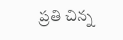ప్రతి చిన్న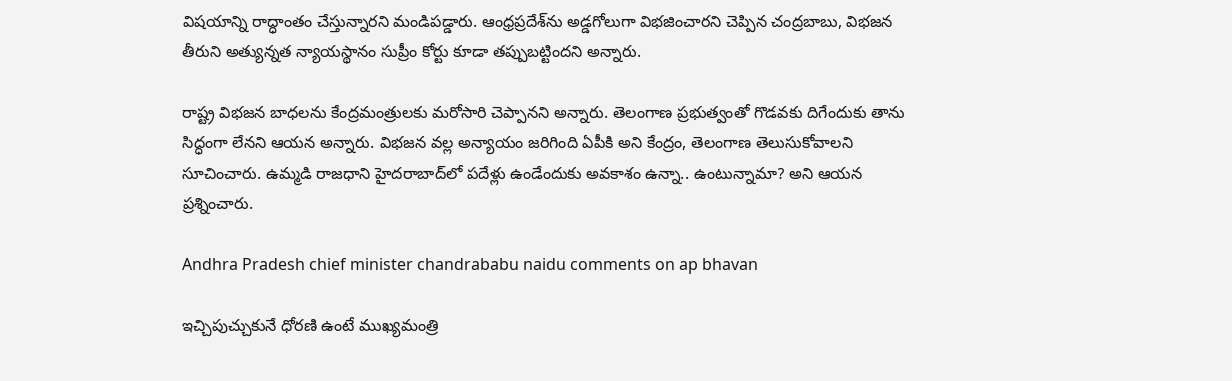విషయాన్ని రాద్ధాంతం చేస్తున్నారని మండిపడ్డారు. ఆంధ్రప్రదేశ్‌ను అడ్డగోలుగా విభజించారని చెప్పిన చంద్రబాబు, విభజన తీరుని అత్యున్నత న్యాయస్థానం సుప్రీం కోర్టు కూడా తప్పుబట్టిందని అన్నారు.

రాష్ట్ర విభజన బాధలను కేంద్రమంత్రులకు మరోసారి చెప్పానని అన్నారు. తెలంగాణ ప్రభుత్వంతో గొడవకు దిగేందుకు తాను సిద్ధంగా లేనని ఆయన అన్నారు. విభజన వల్ల అన్యాయం జరిగింది ఏపీకి అని కేంద్రం, తెలంగాణ తెలుసుకోవాలని సూచించారు. ఉమ్మడి రాజధాని హైదరాబాద్‌లో పదేళ్లు ఉండేందుకు అవకాశం ఉన్నా.. ఉంటున్నామా? అని ఆయన ప్రశ్నించారు.

Andhra Pradesh chief minister chandrababu naidu comments on ap bhavan

ఇచ్చిపుచ్చుకునే ధోరణి ఉంటే ముఖ్యమంత్రి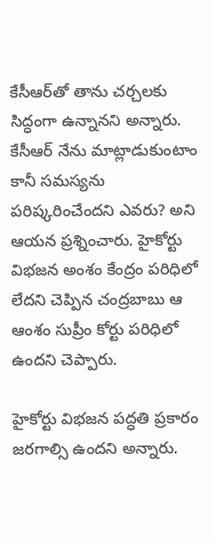కేసీఆర్‌తో తాను చర్చలకు సిద్ధంగా ఉన్నానని అన్నారు. కేసీఆర్ నేను మాట్లాడుకుంటాం కానీ సమస్యను పరిష్కరించేందని ఎవరు? అని ఆయన ప్రశ్నించారు. హైకోర్టు విభజన అంశం కేంద్రం పరిధిలో లేదని చెప్పిన చంద్రబాబు ఆ ఆంశం సుప్రీం కోర్టు పరిధిలో ఉందని చెప్పారు.

హైకోర్టు విభజన పద్ధతి ప్రకారం జరగాల్సి ఉందని అన్నారు.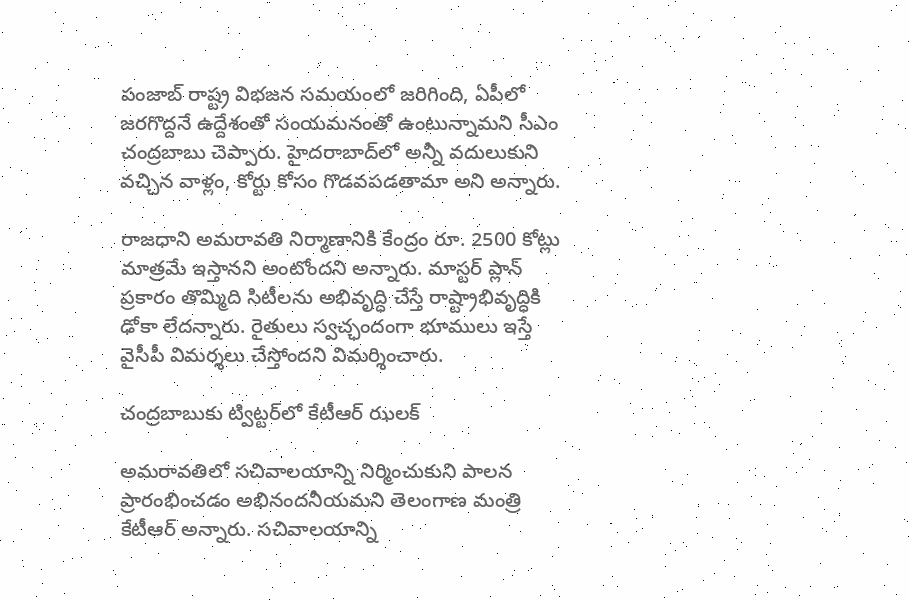పంజాబ్‌ రాష్ట్ర విభజన సమయంలో జరిగింది, ఏపీలో జరగొద్దనే ఉద్దేశంతో సంయమనంతో ఉంటున్నామని సీఎం చంద్రబాబు చెప్పారు. హైదరాబాద్‌లో అన్నీ వదులుకుని వచ్చిన వాళ్లం, కోర్టు కోసం గొడవపడతామా అని అన్నారు.

రాజధాని అమరావతి నిర్మాణానికి కేంద్రం రూ. 2500 కోట్లు మాత్రమే ఇస్తానని అంటోందని అన్నారు. మాస్టర్ ప్లాన్ ప్రకారం తొమ్మిది సిటీలను అభివృద్ధి చేస్తే రాష్ట్రాభివృద్ధికి ఢోకా లేదన్నారు. రైతులు స్వచ్ఛందంగా భూములు ఇస్తే వైసీపీ విమర్శలు చేస్తోందని విమర్శించారు.

చంద్రబాబుకు ట్విట్టర్‌లో కేటీఆర్ ఝలక్

అమరావతిలో సచివాలయాన్ని నిర్మించుకుని పాలన ప్రారంభించడం అభినందనీయమని తెలంగాణ మంత్రి కేటీఆర్‌ అన్నారు. సచివాలయాన్ని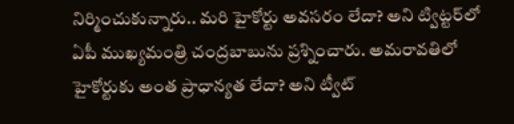నిర్మించుకున్నారు.. మరి హైకోర్టు అవసరం లేదా? అని ట్విట్టర్‌లో ఏపీ ముఖ్యమంత్రి చంద్రబాబును ప్రశ్నించారు. అమరావతిలో హైకోర్టుకు అంత ప్రాధాన్యత లేదా? అని ట్వీట్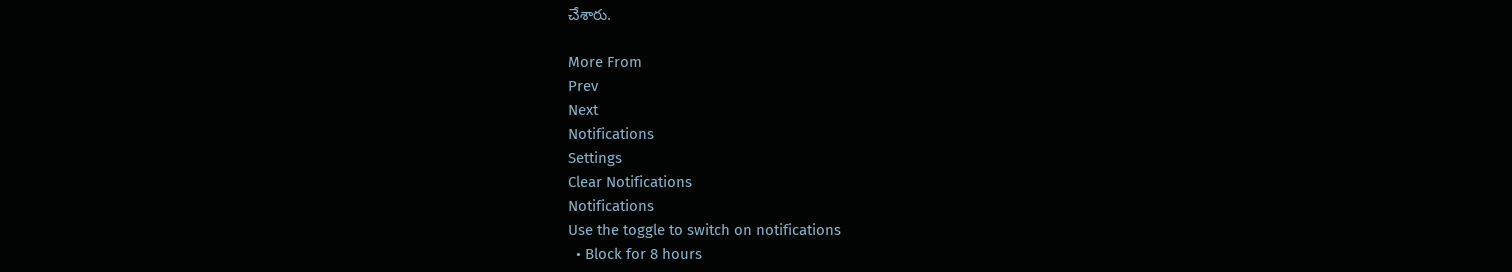చేశారు.

More From
Prev
Next
Notifications
Settings
Clear Notifications
Notifications
Use the toggle to switch on notifications
  • Block for 8 hours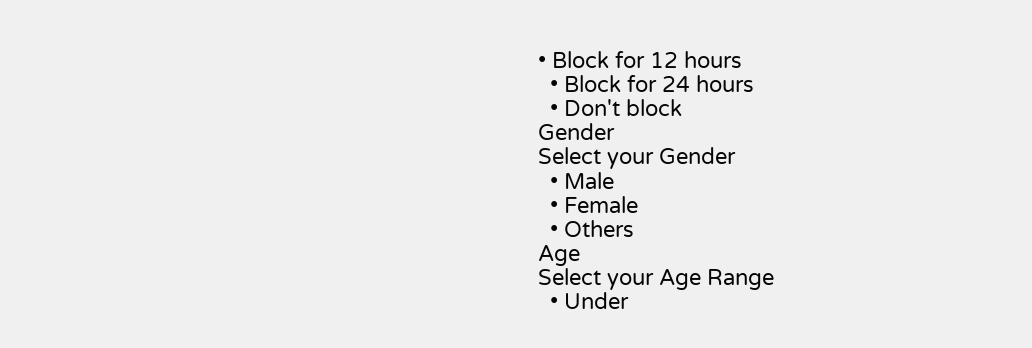• Block for 12 hours
  • Block for 24 hours
  • Don't block
Gender
Select your Gender
  • Male
  • Female
  • Others
Age
Select your Age Range
  • Under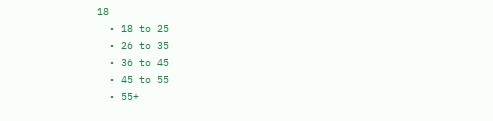18
  • 18 to 25
  • 26 to 35
  • 36 to 45
  • 45 to 55
  • 55+